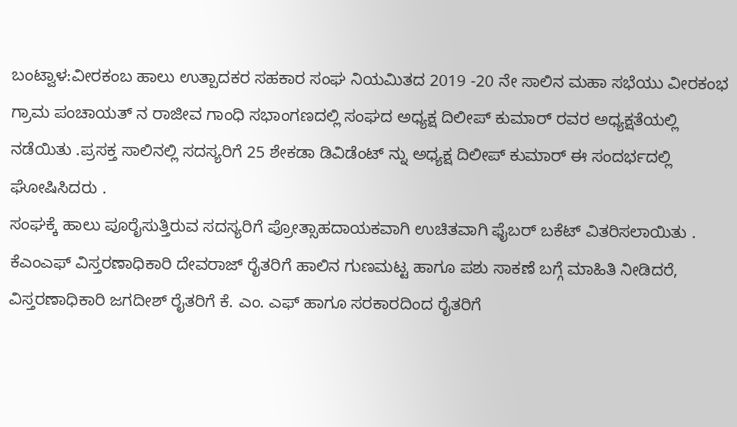ಬಂಟ್ವಾಳ:ವೀರಕಂಬ ಹಾಲು ಉತ್ಪಾದಕರ ಸಹಕಾರ ಸಂಘ ನಿಯಮಿತದ 2019 -20 ನೇ ಸಾಲಿನ ಮಹಾ ಸಭೆಯು ವೀರಕಂಭ ಗ್ರಾಮ ಪಂಚಾಯತ್ ನ ರಾಜೀವ ಗಾಂಧಿ ಸಭಾಂಗಣದಲ್ಲಿ ಸಂಘದ ಅಧ್ಯಕ್ಷ ದಿಲೀಪ್ ಕುಮಾರ್ ರವರ ಅಧ್ಯಕ್ಷತೆಯಲ್ಲಿ ನಡೆಯಿತು .ಪ್ರಸಕ್ತ ಸಾಲಿನಲ್ಲಿ ಸದಸ್ಯರಿಗೆ 25 ಶೇಕಡಾ ಡಿವಿಡೆಂಟ್ ನ್ನು ಅಧ್ಯಕ್ಷ ದಿಲೀಪ್ ಕುಮಾರ್ ಈ ಸಂದರ್ಭದಲ್ಲಿ ಘೋಷಿಸಿದರು .
ಸಂಘಕ್ಕೆ ಹಾಲು ಪೂರೈಸುತ್ತಿರುವ ಸದಸ್ಯರಿಗೆ ಪ್ರೋತ್ಸಾಹದಾಯಕವಾಗಿ ಉಚಿತವಾಗಿ ಫೈಬರ್ ಬಕೆಟ್ ವಿತರಿಸಲಾಯಿತು . ಕೆಎಂಎಫ್ ವಿಸ್ತರಣಾಧಿಕಾರಿ ದೇವರಾಜ್ ರೈತರಿಗೆ ಹಾಲಿನ ಗುಣಮಟ್ಟ ಹಾಗೂ ಪಶು ಸಾಕಣೆ ಬಗ್ಗೆ ಮಾಹಿತಿ ನೀಡಿದರೆ, ವಿಸ್ತರಣಾಧಿಕಾರಿ ಜಗದೀಶ್ ರೈತರಿಗೆ ಕೆ. ಎಂ. ಎಫ್ ಹಾಗೂ ಸರಕಾರದಿಂದ ರೈತರಿಗೆ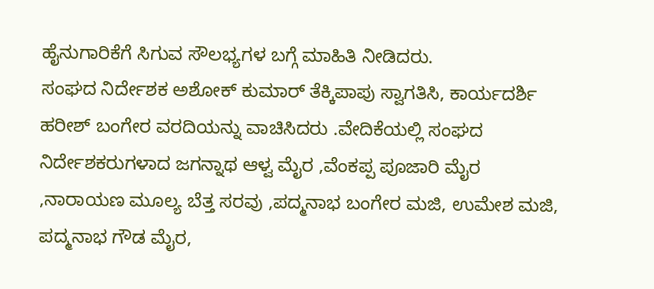ಹೈನುಗಾರಿಕೆಗೆ ಸಿಗುವ ಸೌಲಭ್ಯಗಳ ಬಗ್ಗೆ ಮಾಹಿತಿ ನೀಡಿದರು.
ಸಂಘದ ನಿರ್ದೇಶಕ ಅಶೋಕ್ ಕುಮಾರ್ ತೆಕ್ಕಿಪಾಪು ಸ್ವಾಗತಿಸಿ, ಕಾರ್ಯದರ್ಶಿ ಹರೀಶ್ ಬಂಗೇರ ವರದಿಯನ್ನು ವಾಚಿಸಿದರು .ವೇದಿಕೆಯಲ್ಲಿ ಸಂಘದ ನಿರ್ದೇಶಕರುಗಳಾದ ಜಗನ್ನಾಥ ಆಳ್ವ ಮೈರ ,ವೆಂಕಪ್ಪ ಪೂಜಾರಿ ಮೈರ ,ನಾರಾಯಣ ಮೂಲ್ಯ ಬೆತ್ತ ಸರವು ,ಪದ್ಮನಾಭ ಬಂಗೇರ ಮಜಿ, ಉಮೇಶ ಮಜಿ, ಪದ್ಮನಾಭ ಗೌಡ ಮೈರ,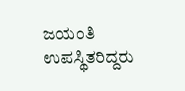ಜಯಂತಿ ಉಪಸ್ಥಿತರಿದ್ದರು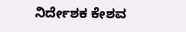ನಿರ್ದೇಶಕ ಕೇಶವ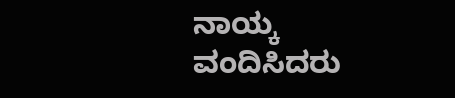ನಾಯ್ಕ ವಂದಿಸಿದರು